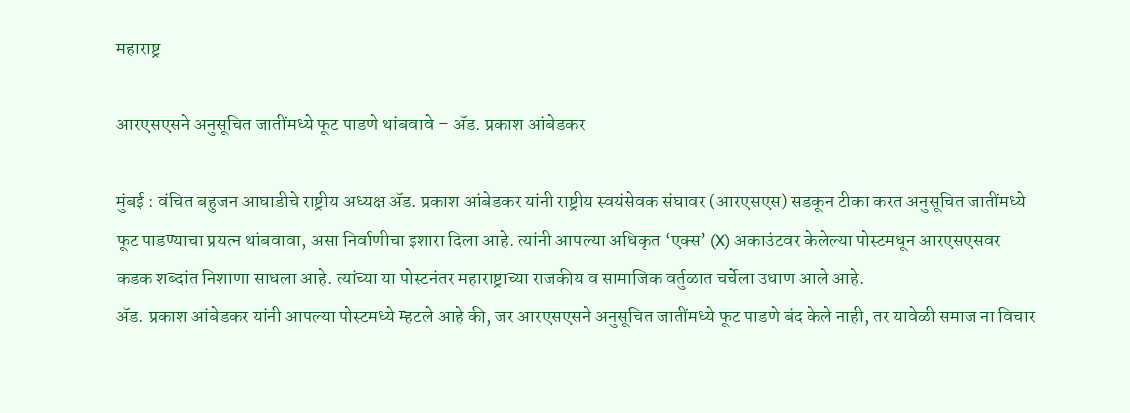महाराष्ट्र

आरएसएसने अनुसूचित जातींमध्ये फूट पाडणे थांबवावे – ॲड. प्रकाश आंबेडकर

मुंबई : वंचित बहुजन आघाडीचे राष्ट्रीय अध्यक्ष ॲड. प्रकाश आंबेडकर यांनी राष्ट्रीय स्वयंसेवक संघावर (आरएसएस) सडकून टीका करत अनुसूचित जातींमध्ये फूट पाडण्याचा प्रयत्न थांबवावा, असा निर्वाणीचा इशारा दिला आहे. त्यांनी आपल्या अधिकृत ‘एक्स’ (X) अकाउंटवर केलेल्या पोस्टमधून आरएसएसवर कडक शब्दांत निशाणा साधला आहे. त्यांच्या या पोस्टनंतर महाराष्ट्राच्या राजकीय व सामाजिक वर्तुळात चर्चेला उधाण आले आहे.
ॲड. प्रकाश आंबेडकर यांनी आपल्या पोस्टमध्ये म्हटले आहे की, जर आरएसएसने अनुसूचित जातींमध्ये फूट पाडणे बंद केले नाही, तर यावेळी समाज ना विचार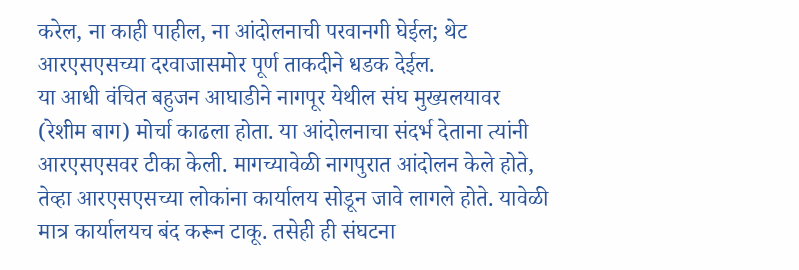करेल, ना काही पाहील, ना आंदोलनाची परवानगी घेईल; थेट आरएसएसच्या दरवाजासमोर पूर्ण ताकदीने धडक देईल.
या आधी वंचित बहुजन आघाडीने नागपूर येथील संघ मुख्यलयावर (रेशीम बाग) मोर्चा काढला होता. या आंदोलनाचा संदर्भ देताना त्यांनी आरएसएसवर टीका केली. मागच्यावेळी नागपुरात आंदोलन केले होते, तेव्हा आरएसएसच्या लोकांना कार्यालय सोडून जावे लागले होते. यावेळी मात्र कार्यालयच बंद करून टाकू. तसेही ही संघटना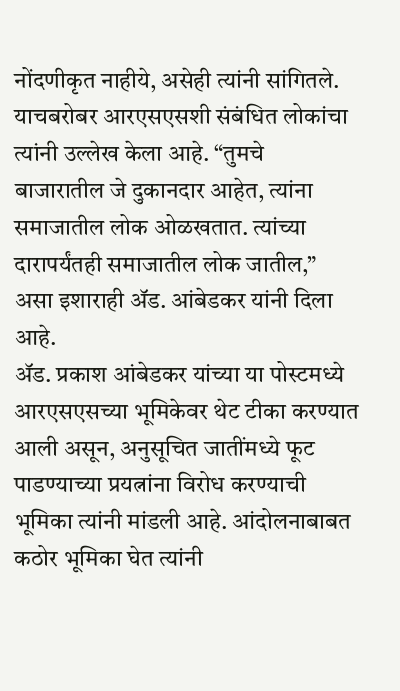नोंदणीकृत नाहीये, असेही त्यांनी सांगितले.
याचबरोबर आरएसएसशी संबंधित लोकांचा त्यांनी उल्लेख केला आहे. “तुमचे बाजारातील जे दुकानदार आहेत, त्यांना समाजातील लोक ओळखतात. त्यांच्या दारापर्यंतही समाजातील लोक जातील,” असा इशाराही ॲड. आंबेडकर यांनी दिला आहे.
ॲड. प्रकाश आंबेडकर यांच्या या पोस्टमध्ये आरएसएसच्या भूमिकेवर थेट टीका करण्यात आली असून, अनुसूचित जातींमध्ये फूट पाडण्याच्या प्रयत्नांना विरोध करण्याची भूमिका त्यांनी मांडली आहे. आंदोलनाबाबत कठोर भूमिका घेत त्यांनी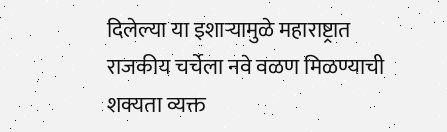दिलेल्या या इशाऱ्यामुळे महाराष्ट्रात राजकीय चर्चेला नवे वळण मिळण्याची शक्यता व्यक्त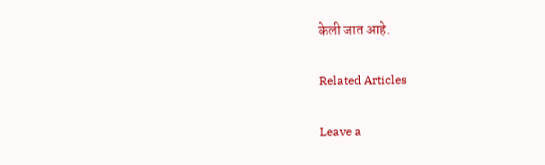केली जात आहे.

Related Articles

Leave a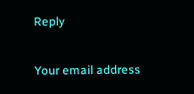Reply

Your email address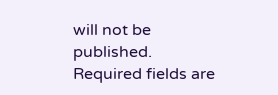will not be published. Required fields are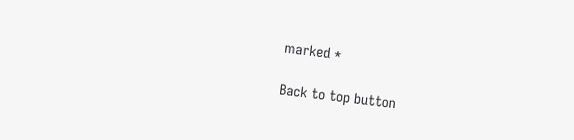marked *

Back to top button